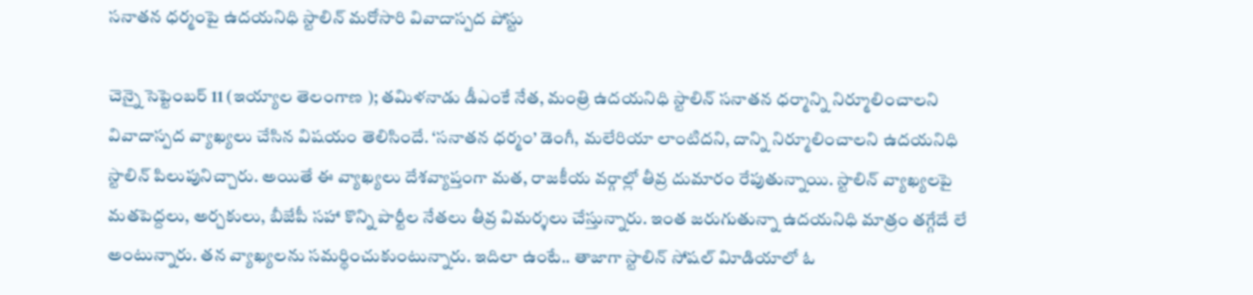సనాతన ధర్మంపై ఉదయనిధి స్టాలిన్‌ మరోసారి వివాదాస్పద పోస్టు

చెన్నై సెప్టెంబర్‌ 11 (ఇయ్యాల తెలంగాణ ); తమిళనాడు డీఎంకే నేత, మంత్రి ఉదయనిధి స్టాలిన్‌ సనాతన ధర్మాన్ని నిర్మూలించాలని వివాదాస్పద వ్యాఖ్యలు చేసిన విషయం తెలిసిందే. ‘సనాతన ధర్మం’ డెంగీ, మలేరియా లాంటిదని, దాన్ని నిర్మూలించాలని ఉదయనిధి స్టాలిన్‌ పిలుపునిచ్చారు. అయితే ఈ వ్యాఖ్యలు దేశవ్యాప్తంగా మత, రాజకీయ వర్గాల్లో తీవ్ర దుమారం రేపుతున్నాయి. స్టాలిన్‌ వ్యాఖ్యలపై మతపెద్దలు, అర్చకులు, బీజేపీ సహా కొన్ని పార్టీల నేతలు తీవ్ర విమర్శలు చేస్తున్నారు. ఇంత జరుగుతున్నా ఉదయనిధి మాత్రం తగ్గేదే లే అంటున్నారు. తన వ్యాఖ్యలను సమర్థించుకుంటున్నారు. ఇదిలా ఉంటే.. తాజాగా స్టాలిన్‌ సోషల్‌ విూడియాలో ఓ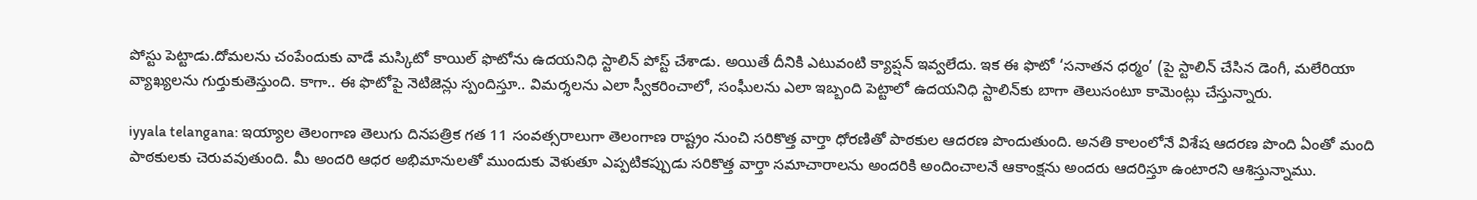పోస్టు పెట్టాడు.దోమలను చంపేందుకు వాడే మస్కిటో కాయిల్‌ ఫొటోను ఉదయనిధి స్టాలిన్‌ పోస్ట్‌ చేశాడు. అయితే దీనికి ఎటువంటి క్యాప్షన్‌ ఇవ్వలేదు. ఇక ఈ ఫొటో ‘సనాతన ధర్మం’ (పై స్టాలిన్‌ చేసిన డెంగీ, మలేరియా వ్యాఖ్యలను గుర్తుకుతెస్తుంది. కాగా.. ఈ ఫొటోపై నెటిజెన్లు స్పందిస్తూ.. విమర్శలను ఎలా స్వీకరించాలో, సంఫీులను ఎలా ఇబ్బంది పెట్టాలో ఉదయనిధి స్టాలిన్‌కు బాగా తెలుసంటూ కామెంట్లు చేస్తున్నారు.

iyyala telangana: ఇయ్యాల తెలంగాణ తెలుగు దినపత్రిక గత 11 సంవత్సరాలుగా తెలంగాణ రాష్ట్రం నుంచి సరికొత్త వార్తా ధోరణితో పాఠకుల ఆదరణ పొందుతుంది. అనతి కాలంలోనే విశేష ఆదరణ పొంది ఏంతో మంది పాఠకులకు చెరువవుతుంది. మీ అందరి ఆధర అభిమానులతో ముందుకు వెళుతూ ఎప్పటికప్పుడు సరికొత్త వార్తా సమాచారాలను అందరికి అందించాలనే ఆకాంక్షను అందరు ఆదరిస్తూ ఉంటారని ఆశిస్తున్నాము.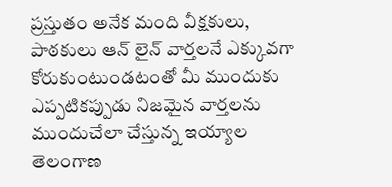ప్రస్తుతం అనేక మంది వీక్షకులు, పాఠకులు ఆన్ లైన్ వార్తలనే ఎక్కువగా కోరుకుంటుండటంతో మీ ముందుకు ఎప్పటికప్పుడు నిజమైన వార్తలను ముందుచేలా చేస్తున్న ఇయ్యాల తెలంగాణ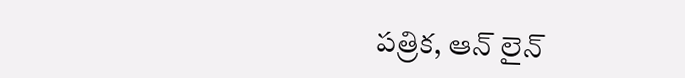పత్రిక, ఆన్ లైన్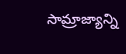సామ్రాజ్యాన్ని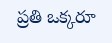ప్రతి ఒక్కరూ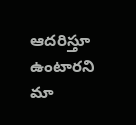ఆదరిస్తూ ఉంటారని మా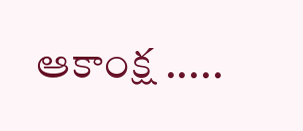ఆకాంక్ష .....